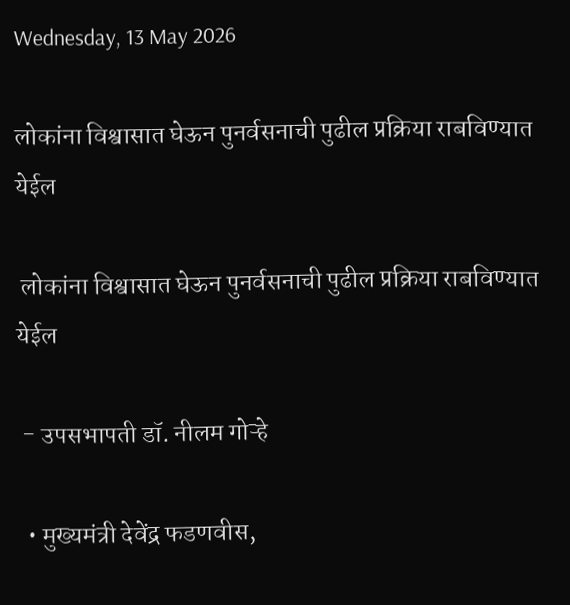Wednesday, 13 May 2026

लोकांना विश्वासात घेऊन पुनर्वसनाची पुढील प्रक्रिया राबविण्यात येईल

 लोकांना विश्वासात घेऊन पुनर्वसनाची पुढील प्रक्रिया राबविण्यात येईल

 - उपसभापती डॉ. नीलम गोऱ्हे

  • मुख्यमंत्री देवेंद्र फडणवीस,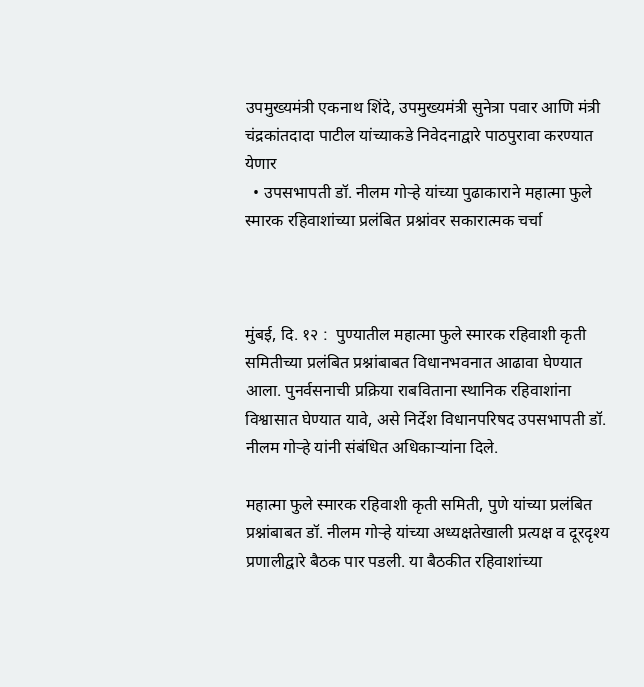उपमुख्यमंत्री एकनाथ शिंदे, उपमुख्यमंत्री सुनेत्रा पवार आणि मंत्री चंद्रकांतदादा पाटील यांच्याकडे निवेदनाद्वारे पाठपुरावा करण्यात येणार
  • उपसभापती डॉ. नीलम गोऱ्हे यांच्या पुढाकाराने महात्मा फुले स्मारक रहिवाशांच्या प्रलंबित प्रश्नांवर सकारात्मक चर्चा



मुंबई, दि. १२ :  पुण्यातील महात्मा फुले स्मारक रहिवाशी कृती समितीच्या प्रलंबित प्रश्नांबाबत विधानभवनात आढावा घेण्यात आला. पुनर्वसनाची प्रक्रिया राबविताना स्थानिक रहिवाशांना विश्वासात घेण्यात यावे, असे निर्देश विधानपरिषद उपसभापती डॉ. नीलम गोऱ्हे यांनी संबंधित अधिकाऱ्यांना दिले.

महात्मा फुले स्मारक रहिवाशी कृती समिती, पुणे यांच्या प्रलंबित प्रश्नांबाबत डॉ. नीलम गोऱ्हे यांच्या अध्यक्षतेखाली प्रत्यक्ष व दूरदृश्य प्रणालीद्वारे बैठक पार पडली. या बैठकीत रहिवाशांच्या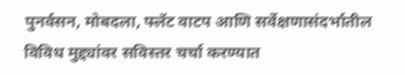पुनर्वसन, मोबदला, फ्लॅट वाटप आणि सर्वेक्षणासंदर्भातील विविध मुद्द्यांवर सविस्तर चर्चा करण्यात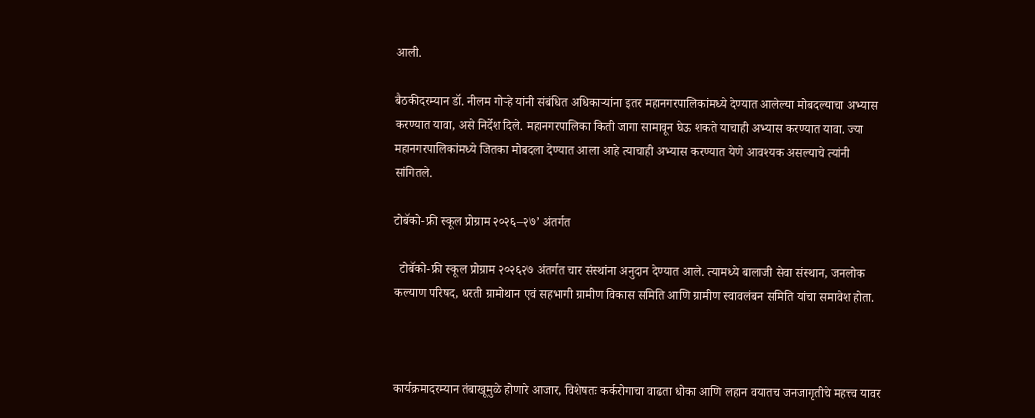आली.

बैठकीदरम्यान डॉ. नीलम गोऱ्हे यांनी संबंधित अधिकाऱ्यांना इतर महानगरपालिकांमध्ये देण्यात आलेल्या मोबदल्याचा अभ्यास करण्यात यावा, असे निर्देश दिले. महानगरपालिका किती जागा सामावून घेऊ शकते याचाही अभ्यास करण्यात यावा. ज्या महानगरपालिकांमध्ये जितका मोबदला देण्यात आला आहे त्याचाही अभ्यास करण्यात येणे आवश्यक असल्याचे त्यांनी सांगितले.

टोबॅको-फ्री स्कूल प्रोग्राम २०२६–२७’ अंतर्गत

  टोबॅको-फ्री स्कूल प्रोग्राम २०२६२७ अंतर्गत चार संस्थांना अनुदान देण्यात आले. त्यामध्ये बालाजी सेवा संस्थान, जनलोक कल्याण परिषद, धरती ग्रामोथान एवं सहभागी ग्रामीण विकास समिति आणि ग्रामीण स्वावलंबन समिति यांचा समावेश होता.



कार्यक्रमादरम्यान तंबाखूमुळे होणारे आजार, विशेषतः कर्करोगाचा वाढता धोका आणि लहान वयातच जनजागृतीचे महत्त्व यावर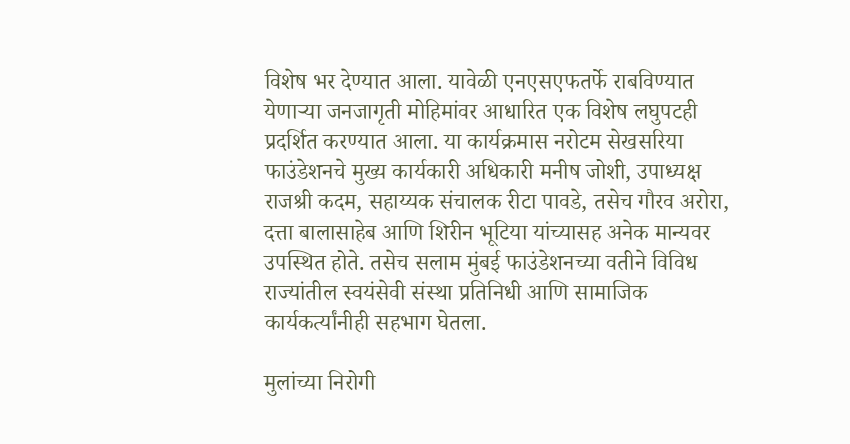विशेष भर देण्यात आला. यावेळी एनएसएफतर्फे राबविण्यात येणाऱ्या जनजागृती मोहिमांवर आधारित एक विशेष लघुपटही प्रदर्शित करण्यात आला. या कार्यक्रमास नरोटम सेखसरिया फाउंडेशनचे मुख्य कार्यकारी अधिकारी मनीष जोशी, उपाध्यक्ष राजश्री कदम, सहाय्यक संचालक रीटा पावडे, तसेच गौरव अरोरा, दत्ता बालासाहेब आणि शिरीन भूटिया यांच्यासह अनेक मान्यवर उपस्थित होते. तसेच सलाम मुंबई फाउंडेशनच्या वतीने विविध राज्यांतील स्वयंसेवी संस्था प्रतिनिधी आणि सामाजिक कार्यकर्त्यांनीही सहभाग घेतला.

मुलांच्या निरोगी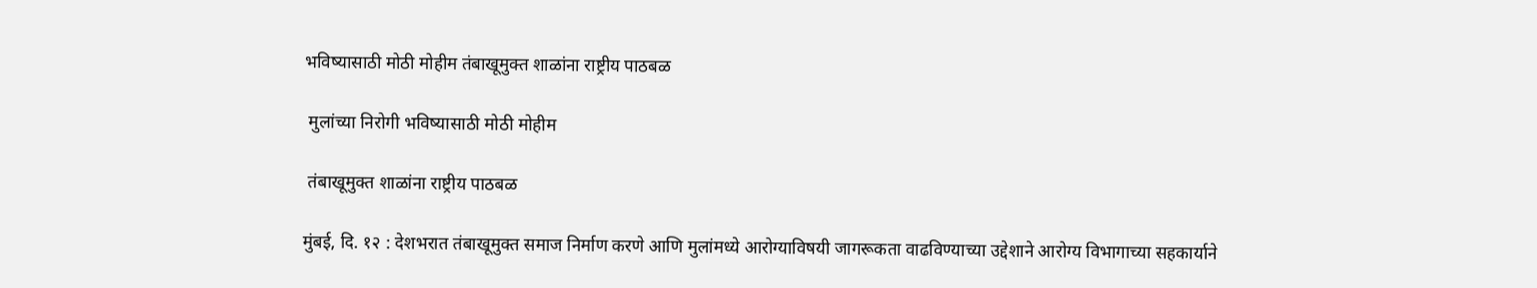भविष्यासाठी मोठी मोहीम तंबाखूमुक्त शाळांना राष्ट्रीय पाठबळ

 मुलांच्या निरोगी भविष्यासाठी मोठी मोहीम

 तंबाखूमुक्त शाळांना राष्ट्रीय पाठबळ

मुंबई, दि. १२ : देशभरात तंबाखूमुक्त समाज निर्माण करणे आणि मुलांमध्ये आरोग्याविषयी जागरूकता वाढविण्याच्या उद्देशाने आरोग्य विभागाच्या सहकार्याने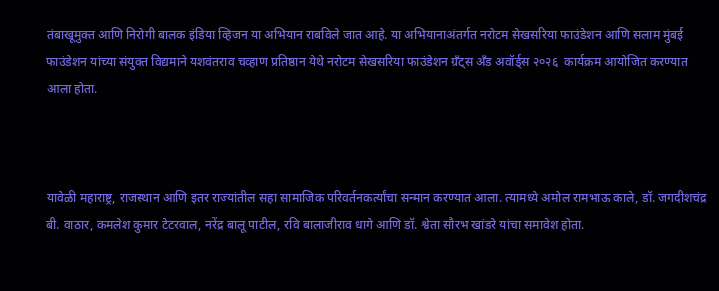तंबाखूमुक्त आणि निरोगी बालक इंडिया व्हिजन या अभियान राबविले जात आहे. या अभियानाअंतर्गत नरोटम सेखसरिया फाउंडेशन आणि सलाम मुंबई फाउंडेशन यांच्या संयुक्त विद्यमाने यशवंतराव चव्हाण प्रतिष्ठान येथे नरोटम सेखसरिया फाउंडेशन ग्रँट्स अँड अवॉर्ड्स २०२६  कार्यक्रम आयोजित करण्यात आला होता.



यावेळी महाराष्ट्र, राजस्थान आणि इतर राज्यांतील सहा सामाजिक परिवर्तनकर्त्यांचा सन्मान करण्यात आला. त्यामध्ये अमोल रामभाऊ काले, डॉ. जगदीशचंद्र बी. वाठार, कमलेश कुमार टेटरवाल, नरेंद्र बालू पाटील, रवि बालाजीराव धागे आणि डॉ. श्वेता सौरभ खांडरे यांचा समावेश होता.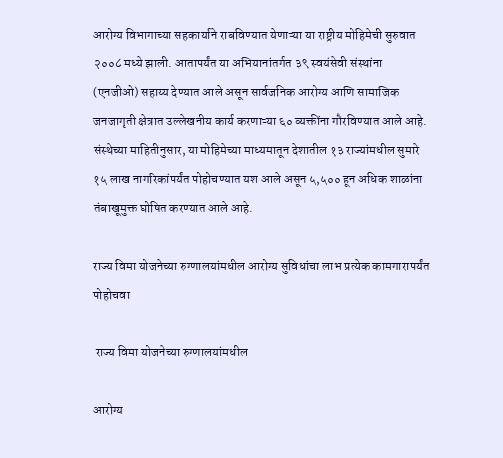आरोग्य विभागाच्या सहकार्याने राबविण्यात येणाऱ्या या राष्ट्रीय मोहिमेची सुरुवात २००८ मध्ये झाली. आतापर्यंत या अभियानांतर्गत ३९ स्वयंसेवी संस्थांना (एनजीओ) सहाय्य देण्यात आले असून सार्वजनिक आरोग्य आणि सामाजिक जनजागृती क्षेत्रात उल्लेखनीय कार्य करणाऱ्या ६० व्यक्तींना गौरविण्यात आले आहे. संस्थेच्या माहितीनुसार, या मोहिमेच्या माध्यमातून देशातील १३ राज्यांमधील सुमारे १५ लाख नागरिकांपर्यंत पोहोचण्यात यश आले असून ५,५०० हून अधिक शाळांना तंबाखूमुक्त घोषित करण्यात आले आहे.

राज्य विमा योजनेच्या रुग्णालयांमधील आरोग्य सुविधांचा लाभ प्रत्येक कामगारापर्यंत पोहोचवा

 राज्य विमा योजनेच्या रुग्णालयांमधील

आरोग्य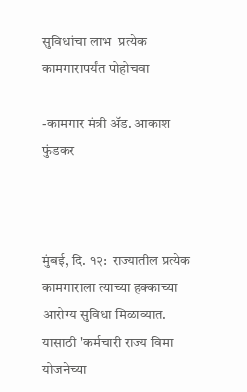सुविधांचा लाभ  प्रत्येक कामगारापर्यंत पोहोचवा

-कामगार मंत्री ॲड. आकाश फुंडकर



मुंबई, दि. १२:  राज्यातील प्रत्येक कामगाराला त्याच्या हक्काच्या आरोग्य सुविधा मिळाव्यात.  यासाठी 'कर्मचारी राज्य विमा योजनेच्या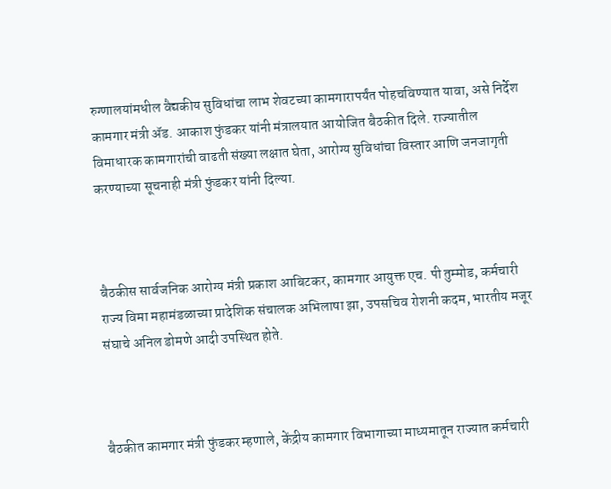रुग्णालयांमधील वैद्यकीय सुविधांचा लाभ शेवटच्या कामगारापर्यंत पोहचविण्यात यावा, असे निर्देश कामगार मंत्री ॲड. आकाश फुंडकर यांनी मंत्रालयात आयोजित बैठकीत दिले. राज्यातील विमाधारक कामगारांची वाढती संख्या लक्षात घेता, आरोग्य सुविधांचा विस्तार आणि जनजागृती करण्याच्या सूचनाही मंत्री फुंडकर यांनी दिल्या.



बैठकीस सार्वजनिक आरोग्य मंत्री प्रकाश आबिटकर, कामगार आयुक्त एच. पी तुम्मोड, कर्मचारी राज्य विमा महामंडळाच्या प्रादेशिक संचालक अभिलाषा झा, उपसचिव रोशनी कदम, भारतीय मजूर संघाचे अनिल डोमणे आदी उपस्थित होते.



बैठकीत कामगार मंत्री फुंडकर म्हणाले, केंद्रीय कामगार विभागाच्या माध्यमातून राज्यात कर्मचारी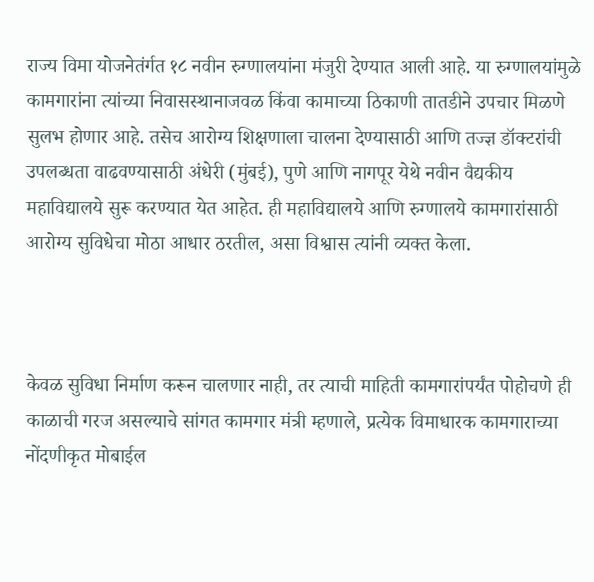राज्य विमा योजनेतंर्गत १८ नवीन रुग्णालयांना मंजुरी देण्यात आली आहे. या रुग्णालयांमुळे कामगारांना त्यांच्या निवासस्थानाजवळ किंवा कामाच्या ठिकाणी तातडीने उपचार मिळणे सुलभ होणार आहे. तसेच आरोग्य शिक्षणाला चालना देण्यासाठी आणि तज्ज्ञ डॉक्टरांची उपलब्धता वाढवण्यासाठी अंधेरी (मुंबई), पुणे आणि नागपूर येथे नवीन वैद्यकीय महाविद्यालये सुरू करण्यात येत आहेत. ही महाविद्यालये आणि रुग्णालये कामगारांसाठी आरोग्य सुविधेचा मोठा आधार ठरतील, असा विश्वास त्यांनी व्यक्त केला.



केवळ सुविधा निर्माण करून चालणार नाही, तर त्याची माहिती कामगारांपर्यंत पोहोचणे ही काळाची गरज असल्याचे सांगत कामगार मंत्री म्हणाले, प्रत्येक विमाधारक कामगाराच्या नोंदणीकृत मोबाईल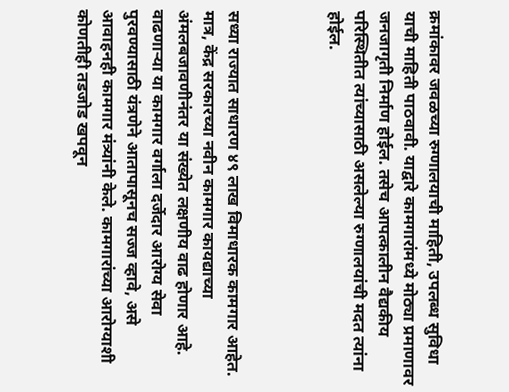क्रमांकावर जवळच्या रुग्णालयाची माहिती, उपलब्ध सुविधा याची माहिती पाठवावी. याद्वारे कामगारांमध्ये मोठ्या प्रमाणावर जनजागृती निर्माण होईल. तसेच आपत्कालीन वैद्यकीय परिस्थितीत त्यांच्यासाठी असलेल्या रुग्णालयांची मदत त्यांना होईल.



सध्या राज्यात साधारण ४९ लाख विमाधारक कामगार आहेत. मात्र, केंद्र सरकारच्या नवीन कामगार कायद्याच्या अंमलबजावणीनंतर या संख्येत लक्षणीय वाढ होणार आहे. वाढणाऱ्या या कामगार वर्गाला दर्जेदार आरोग्य सेवा पुरवण्यासाठी यंत्रणेने आतापासूनच सज्ज व्हावे, असे आवाहनही कामगार मंत्र्यांनी केले. कामगारांच्या आरोग्याशी कोणतीही तडजोड खपवून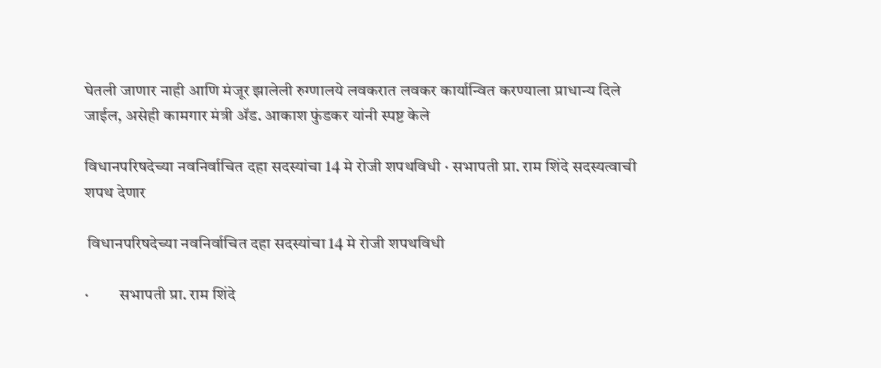घेतली जाणार नाही आणि मंजूर झालेली रुग्णालये लवकरात लवकर कार्यान्वित करण्याला प्राधान्य दिले जाईल, असेही कामगार मंत्री ॲड. आकाश फुंडकर यांनी स्पष्ट केले

विधानपरिषदेच्या नवनिर्वाचित दहा सदस्यांचा 14 मे रोजी शपथविधी · सभापती प्रा. राम शिंदे सदस्यत्वाची शपथ देणार

 विधानपरिषदेच्या नवनिर्वाचित दहा सदस्यांचा 14 मे रोजी शपथविधी

·         सभापती प्रा. राम शिंदे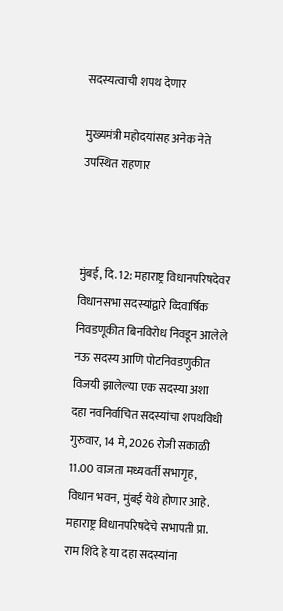सदस्यत्वाची शपथ देणार

मुख्यमंत्री महोदयांसह अनेक नेते उपस्थित राहणार



मुंबई, दि. 12: महाराष्ट्र विधानपरिषदेवर विधानसभा सदस्यांद्वारे व्दिवार्षिक निवडणूकीत बिनविरोध निवडून आलेले नऊ सदस्य आणि पोटनिवडणुकीत विजयी झालेल्या एक सदस्या अशा दहा नवनिर्वाचित सदस्यांचा शपथविधी गुरुवार, 14 मे, 2026 रोजी सकाळी 11.00 वाजता मध्यवर्ती सभागृह, विधान भवन, मुंबई येथे होणार आहे. महाराष्ट्र विधानपरिषदेचे सभापती प्रा. राम शिंदे हे या दहा सदस्यांना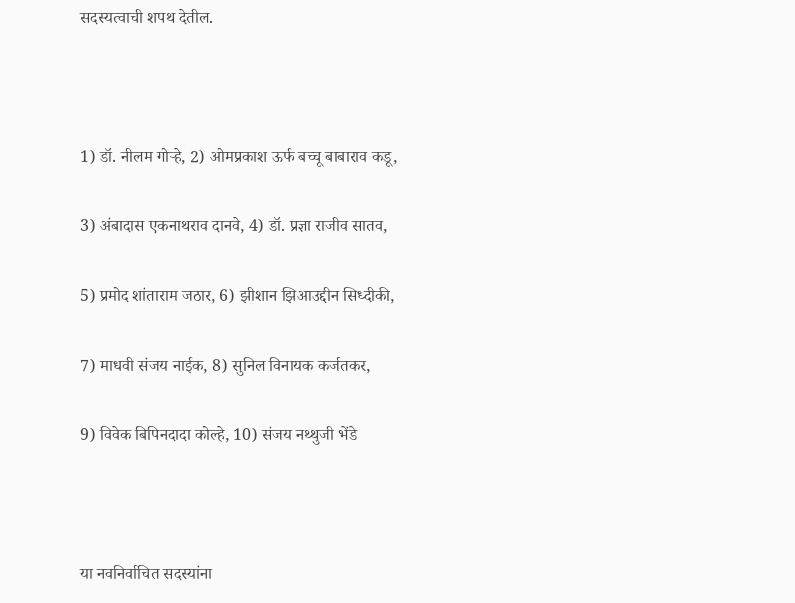सदस्यत्वाची शपथ देतील.



1) डॉ. नीलम गोऱ्हे, 2) ओमप्रकाश ऊर्फ बच्चू बाबाराव कडू,

3) अंबादास एकनाथराव दानवे, 4) डॉ. प्रज्ञा राजीव सातव,

5) प्रमोद शांताराम जठार, 6) झीशान झिआउद्दीन सिध्दीकी,

7) माधवी संजय नाईक, 8) सुनिल विनायक कर्जतकर,

9) विवेक बिपिनदादा कोल्हे, 10) संजय नथ्थुजी भेंडे



या नवनिर्वाचित सदस्यांना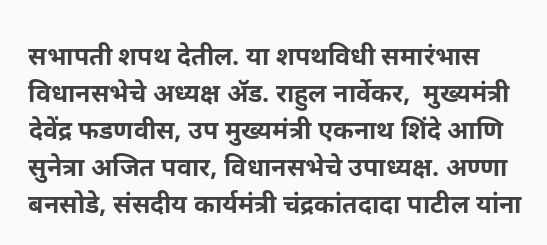सभापती शपथ देतील. या शपथविधी समारंभास विधानसभेचे अध्यक्ष ॲड. राहुल नार्वेकर,  मुख्यमंत्री  देवेंद्र फडणवीस, उप मुख्यमंत्री एकनाथ शिंदे आणि सुनेत्रा अजित पवार, विधानसभेचे उपाध्यक्ष. अण्णा बनसोडे, संसदीय कार्यमंत्री चंद्रकांतदादा पाटील यांना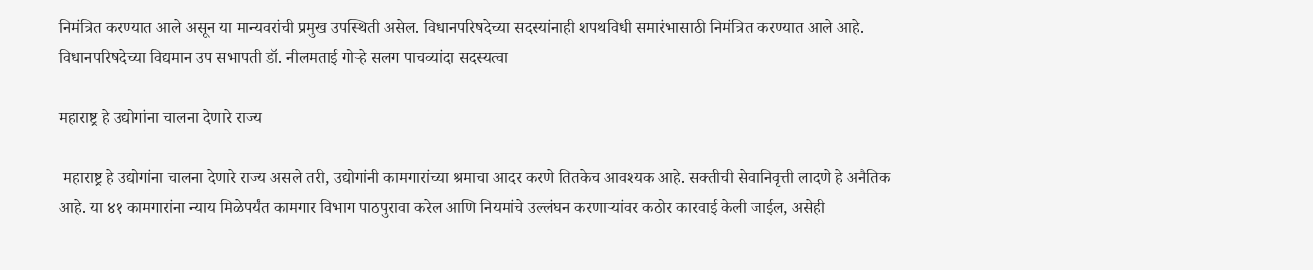निमंत्रित करण्यात आले असून या मान्यवरांची प्रमुख उपस्थिती असेल. विधानपरिषदेच्या सदस्यांनाही शपथविधी समारंभासाठी निमंत्रित करण्यात आले आहे. विधानपरिषदेच्या विद्यमान उप सभापती डॉ. नीलमताई गोऱ्हे सलग पाचव्यांदा सदस्यत्वा

महाराष्ट्र हे उद्योगांना चालना देणारे राज्य

 महाराष्ट्र हे उद्योगांना चालना देणारे राज्य असले तरी, उद्योगांनी कामगारांच्या श्रमाचा आदर करणे तितकेच आवश्यक आहे. सक्तीची सेवानिवृत्ती लादणे हे अनैतिक आहे. या ४१ कामगारांना न्याय मिळेपर्यंत कामगार विभाग पाठपुरावा करेल आणि नियमांचे उल्लंघन करणाऱ्यांवर कठोर कारवाई केली जाईल, असेही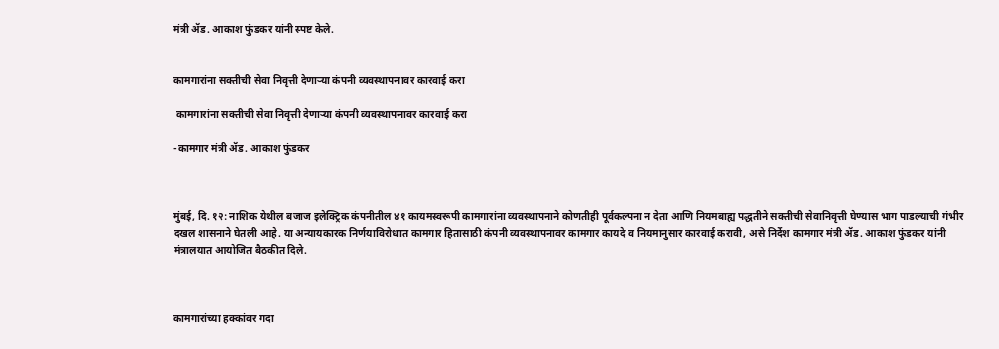मंत्री ॲड. आकाश फुंडकर यांनी स्पष्ट केले.


कामगारांना सक्तीची सेवा निवृत्ती देणाऱ्या कंपनी व्यवस्थापनावर कारवाई करा

 कामगारांना सक्तीची सेवा निवृत्ती देणाऱ्या कंपनी व्यवस्थापनावर कारवाई करा

-कामगार मंत्री ॲड. आकाश फुंडकर



मुंबई, दि. १२: नाशिक येथील बजाज इलेक्ट्रिक कंपनीतील ४१ कायमस्वरूपी कामगारांना व्यवस्थापनाने कोणतीही पूर्वकल्पना न देता आणि नियमबाह्य पद्धतीने सक्तीची सेवानिवृत्ती घेण्यास भाग पाडल्याची गंभीर दखल शासनाने घेतली आहे. या अन्यायकारक निर्णयाविरोधात कामगार हितासाठी कंपनी व्यवस्थापनावर कामगार कायदे व नियमानुसार कारवाई करावी, असे निर्देश कामगार मंत्री ॲड. आकाश फुंडकर यांनी मंत्रालयात आयोजित बैठकीत दिले.



कामगारांच्या हक्कांवर गदा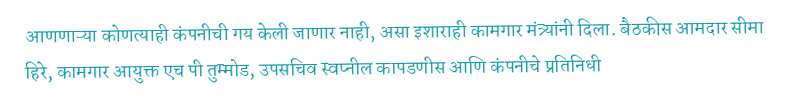आणणाऱ्या कोणत्याही कंपनीची गय केली जाणार नाही, असा इशाराही कामगार मंत्र्यांनी दिला. बैठकीस आमदार सीमा हिरे, कामगार आयुक्त एच पी तुम्मोड, उपसचिव स्वप्नील कापडणीस आणि कंपनीचे प्रतिनिधी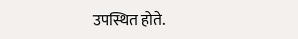उपस्थित होते.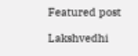Featured post

Lakshvedhi